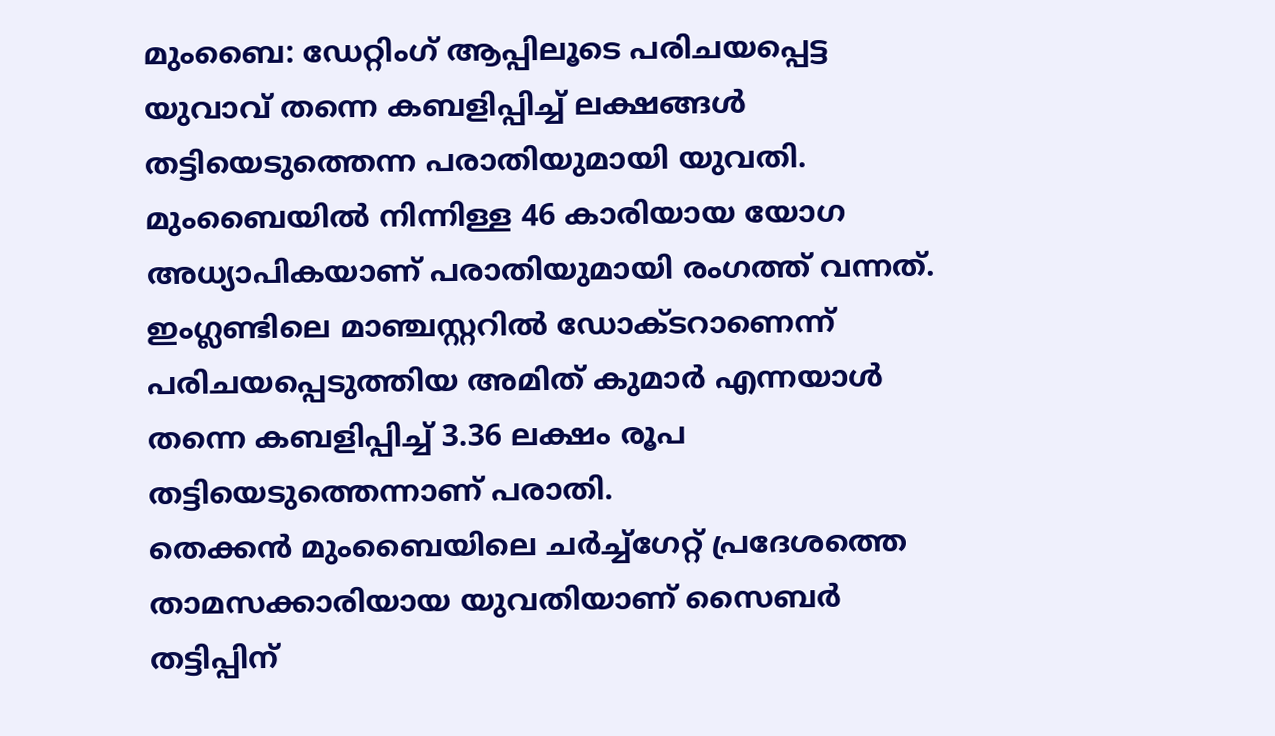മുംബൈ: ഡേറ്റിംഗ് ആപ്പിലൂടെ പരിചയപ്പെട്ട യുവാവ് തന്നെ കബളിപ്പിച്ച് ലക്ഷങ്ങൾ തട്ടിയെടുത്തെന്ന പരാതിയുമായി യുവതി. മുംബൈയിൽ നിന്നിള്ള 46 കാരിയായ യോഗ അധ്യാപികയാണ് പരാതിയുമായി രംഗത്ത് വന്നത്. ഇംഗ്ലണ്ടിലെ മാഞ്ചസ്റ്ററിൽ ഡോക്ടറാണെന്ന് പരിചയപ്പെടുത്തിയ അമിത് കുമാർ എന്നയാൾ തന്നെ കബളിപ്പിച്ച് 3.36 ലക്ഷം രൂപ തട്ടിയെടുത്തെന്നാണ് പരാതി.
തെക്കൻ മുംബൈയിലെ ചർച്ച്ഗേറ്റ് പ്രദേശത്തെ താമസക്കാരിയായ യുവതിയാണ് സൈബർ തട്ടിപ്പിന്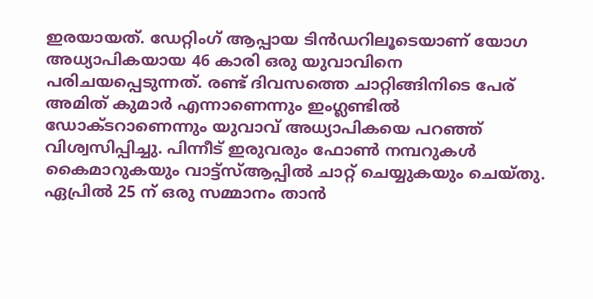ഇരയായത്. ഡേറ്റിംഗ് ആപ്പായ ടിൻഡറിലൂടെയാണ് യോഗ അധ്യാപികയായ 46 കാരി ഒരു യുവാവിനെ പരിചയപ്പെടുന്നത്. രണ്ട് ദിവസത്തെ ചാറ്റിങ്ങിനിടെ പേര് അമിത് കുമാർ എന്നാണെന്നും ഇംഗ്ലണ്ടിൽ ഡോക്ടറാണെന്നും യുവാവ് അധ്യാപികയെ പറഞ്ഞ് വിശ്വസിപ്പിച്ചു. പിന്നീട് ഇരുവരും ഫോൺ നമ്പറുകൾ കൈമാറുകയും വാട്ട്സ്ആപ്പിൽ ചാറ്റ് ചെയ്യുകയും ചെയ്തു. ഏപ്രിൽ 25 ന് ഒരു സമ്മാനം താൻ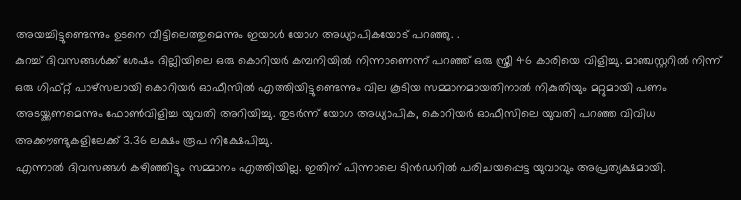അയച്ചിട്ടുണ്ടെന്നും ഉടനെ വീട്ടിലെത്തുമെന്നും ഇയാൾ യോഗ അധ്യാപികയോട് പറഞ്ഞു. .
കുറച്ച് ദിവസങ്ങൾക്ക് ശേഷം ദില്ലിയിലെ ഒരു കൊറിയർ കമ്പനിയിൽ നിന്നാണെന്ന് പറഞ്ഞ് ഒരു സ്ത്രീ 46 കാരിയെ വിളിച്ചു. മാഞ്ചസ്റ്ററിൽ നിന്ന് ഒരു ഗിഫ്റ്റ് പാഴ്സലായി കൊറിയർ ഓഫീസിൽ എത്തിയിട്ടുണ്ടെന്നും വില കൂടിയ സമ്മാനമായതിനാൽ നികുതിയും മറ്റുമായി പണം അടയ്ക്കണമെന്നും ഫോൺവിളിച്ച യുവതി അറിയിച്ചു. തുടർന്ന് യോഗ അധ്യാപിക, കൊറിയർ ഓഫീസിലെ യുവതി പറഞ്ഞ വിവിധ അക്കൗണ്ടുകളിലേക്ക് 3.36 ലക്ഷം രൂപ നിക്ഷേപിച്ചു.
എന്നാൽ ദിവസങ്ങൾ കഴിഞ്ഞിട്ടും സമ്മാനം എത്തിയില്ല. ഇതിന് പിന്നാലെ ടിൻഡറിൽ പരിചയപ്പെട്ട യുവാവും അപ്രത്യക്ഷമായി.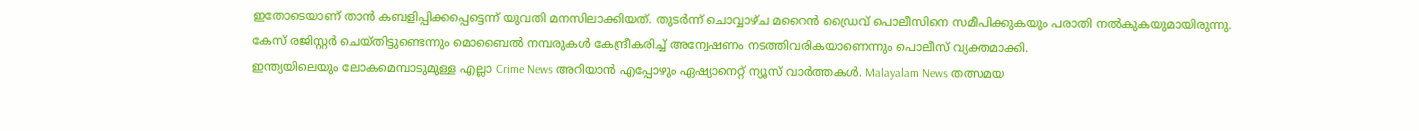ഇതോടെയാണ് താൻ കബളിപ്പിക്കപ്പെട്ടെന്ന് യുവതി മനസിലാക്കിയത്. തുടർന്ന് ചൊവ്വാഴ്ച മറൈൻ ഡ്രൈവ് പൊലീസിനെ സമീപിക്കുകയും പരാതി നൽകുകയുമായിരുന്നു. കേസ് രജിസ്റ്റർ ചെയ്തിട്ടുണ്ടെന്നും മൊബൈൽ നമ്പരുകൾ കേന്ദ്രീകരിച്ച് അന്വേഷണം നടത്തിവരികയാണെന്നും പൊലീസ് വ്യക്തമാക്കി.
ഇന്ത്യയിലെയും ലോകമെമ്പാടുമുള്ള എല്ലാ Crime News അറിയാൻ എപ്പോഴും ഏഷ്യാനെറ്റ് ന്യൂസ് വാർത്തകൾ. Malayalam News തത്സമയ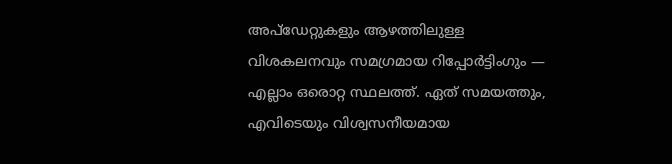അപ്ഡേറ്റുകളും ആഴത്തിലുള്ള വിശകലനവും സമഗ്രമായ റിപ്പോർട്ടിംഗും — എല്ലാം ഒരൊറ്റ സ്ഥലത്ത്. ഏത് സമയത്തും, എവിടെയും വിശ്വസനീയമായ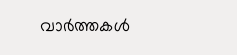വാർത്തകൾ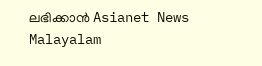ലഭിക്കാൻ Asianet News Malayalam